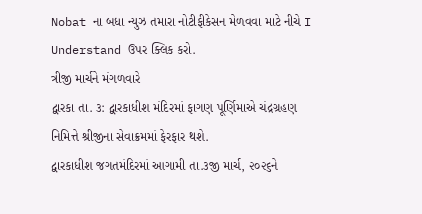Nobat ના બધા ન્યુઝ તમારા નોટીફીકેસન મેળવવા માટે નીચે I Understand ઉપર ક્લિક કરો.
ત્રીજી માર્ચને મંગળવારે
દ્વારકા તા. ૩: દ્વારકાધીશ મંદિરમાં ફાગણ પૂર્ણિમાએ ચંદ્રગ્રહણ નિમિત્તે શ્રીજીના સેવાક્રમમાં ફેરફાર થશે.
દ્વારકાધીશ જગતમંદિરમાં આગામી તા.૩જી માર્ચ, ૨૦૨૬ને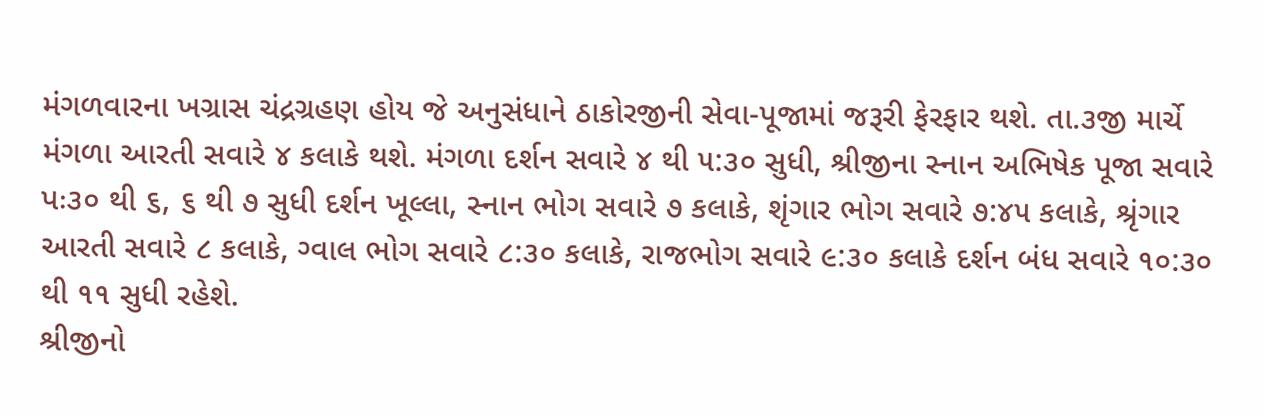મંગળવારના ખગ્રાસ ચંદ્રગ્રહણ હોય જે અનુસંધાને ઠાકોરજીની સેવા-પૂજામાં જરૂરી ફેરફાર થશે. તા.૩જી માર્ચે મંગળા આરતી સવારે ૪ કલાકે થશે. મંગળા દર્શન સવારે ૪ થી ૫:૩૦ સુધી, શ્રીજીના સ્નાન અભિષેક પૂજા સવારે પઃ૩૦ થી ૬, ૬ થી ૭ સુધી દર્શન ખૂલ્લા, સ્નાન ભોગ સવારે ૭ કલાકે, શૃંગાર ભોગ સવારે ૭:૪૫ કલાકે, શ્રૃંગાર આરતી સવારે ૮ કલાકે, ગ્વાલ ભોગ સવારે ૮:૩૦ કલાકે, રાજભોગ સવારે ૯:૩૦ કલાકે દર્શન બંધ સવારે ૧૦:૩૦ થી ૧૧ સુધી રહેશે.
શ્રીજીનો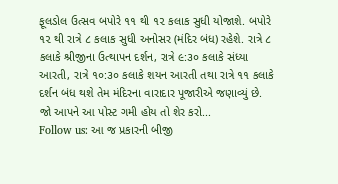ફૂલડોલ ઉત્સવ બપોરે ૧૧ થી ૧૨ કલાક સુધી યોજાશે. બપોરે ૧૨ થી રાત્રે ૮ કલાક સુધી અનોસર (મંદિર બંધ) રહેશે. રાત્રે ૮ કલાકે શ્રીજીના ઉત્થાપન દર્શન, રાત્રે ૯:૩૦ કલાકે સંધ્યા આરતી, રાત્રે ૧૦:૩૦ કલાકે શયન આરતી તથા રાત્રે ૧૧ કલાકે દર્શન બંધ થશે તેમ મંદિરના વારાદાર પૂજારીએ જણાવ્યું છે.
જો આપને આ પોસ્ટ ગમી હોય તો શેર કરો...
Follow us: આ જ પ્રકારની બીજી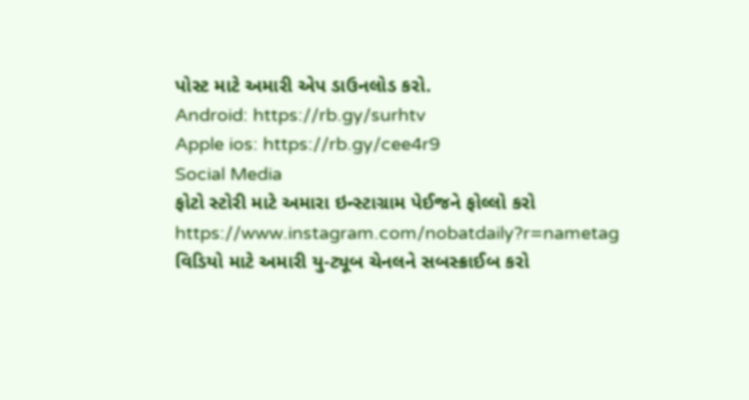પોસ્ટ માટે અમારી એપ ડાઉનલોડ કરો.
Android: https://rb.gy/surhtv
Apple ios: https://rb.gy/cee4r9
Social Media
ફોટો સ્ટોરી માટે અમારા ઇન્સ્ટાગ્રામ પેઈજને ફોલ્લો કરો
https://www.instagram.com/nobatdaily?r=nametag
વિડિયો માટે અમારી યુ-ટ્યૂબ ચેનલને સબસ્ક્રાઈબ કરો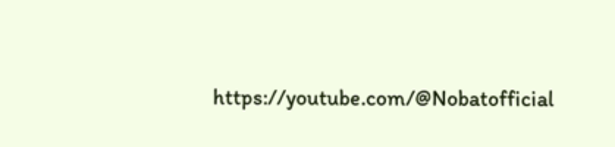https://youtube.com/@Nobatofficial